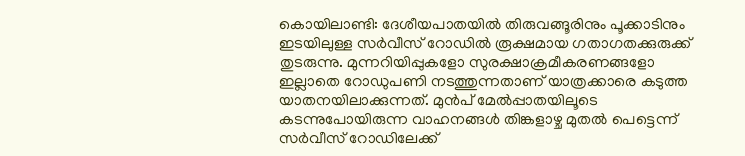കൊയിലാണ്ടി: ദേശീയപാതയിൽ തിരുവങ്ങൂരിനും പൂക്കാടിനും ഇടയിലുള്ള സർവീസ് റോഡിൽ രൂക്ഷമായ ഗതാഗതക്കുരുക്ക് തുടരുന്നു. മുന്നറിയിപ്പുകളോ സുരക്ഷാക്രമീകരണങ്ങളോ ഇല്ലാതെ റോഡുപണി നടത്തുന്നതാണ് യാത്രക്കാരെ കടുത്ത യാതനയിലാക്കുന്നത്. മുൻപ് മേൽപ്പാതയിലൂടെ കടന്നുപോയിരുന്ന വാഹനങ്ങൾ തിങ്കളാഴ്ച മുതൽ പെട്ടെന്ന് സർവീസ് റോഡിലേക്ക്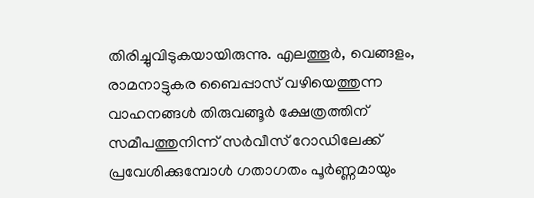തിരിച്ചുവിടുകയായിരുന്നു. എലത്തൂർ, വെങ്ങളം, രാമനാട്ടുകര ബൈപ്പാസ് വഴിയെത്തുന്ന വാഹനങ്ങൾ തിരുവങ്ങൂർ ക്ഷേത്രത്തിന് സമീപത്തുനിന്ന് സർവീസ് റോഡിലേക്ക് പ്രവേശിക്കുമ്പോൾ ഗതാഗതം പൂർണ്ണമായും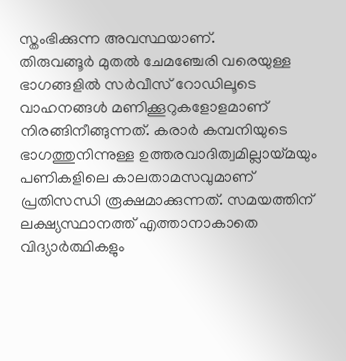സ്തംഭിക്കുന്ന അവസ്ഥയാണ്.
തിരുവങ്ങൂർ മുതൽ ചേമഞ്ചേരി വരെയുള്ള ഭാഗങ്ങളിൽ സർവീസ് റോഡിലൂടെ വാഹനങ്ങൾ മണിക്കൂറുകളോളമാണ് നിരങ്ങിനീങ്ങുന്നത്. കരാർ കമ്പനിയുടെ ഭാഗത്തുനിന്നുള്ള ഉത്തരവാദിത്വമില്ലായ്മയും പണികളിലെ കാലതാമസവുമാണ് പ്രതിസന്ധി രൂക്ഷമാക്കുന്നത്. സമയത്തിന് ലക്ഷ്യസ്ഥാനത്ത് എത്താനാകാതെ വിദ്യാർത്ഥികളും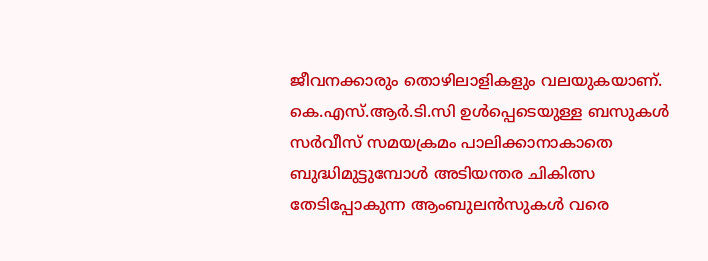ജീവനക്കാരും തൊഴിലാളികളും വലയുകയാണ്. കെ.എസ്.ആർ.ടി.സി ഉൾപ്പെടെയുള്ള ബസുകൾ സർവീസ് സമയക്രമം പാലിക്കാനാകാതെ ബുദ്ധിമുട്ടുമ്പോൾ അടിയന്തര ചികിത്സ തേടിപ്പോകുന്ന ആംബുലൻസുകൾ വരെ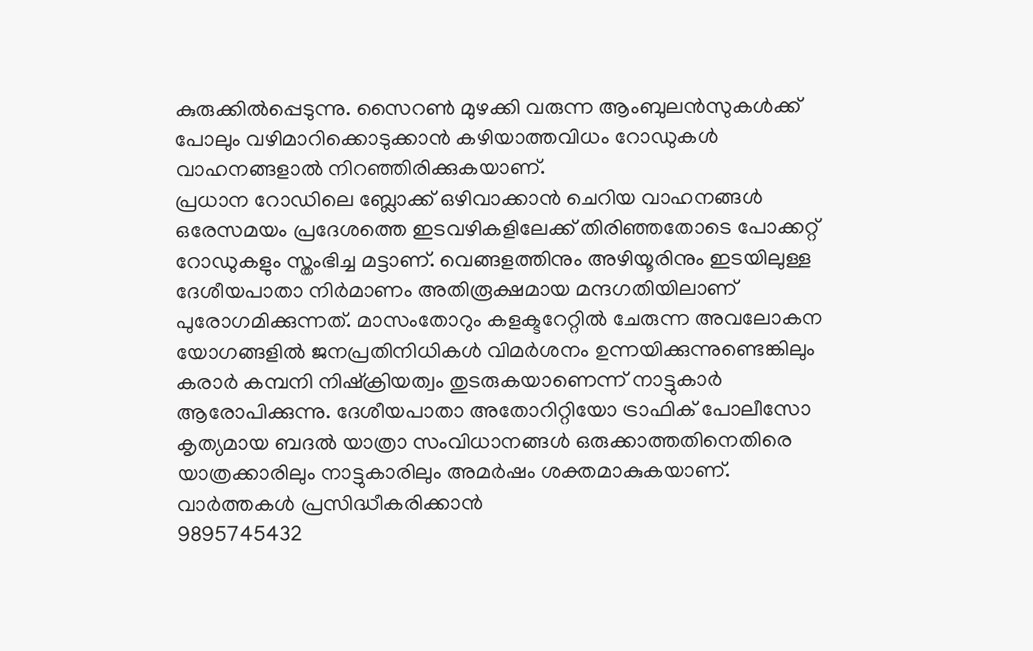കുരുക്കിൽപ്പെടുന്നു. സൈറൺ മുഴക്കി വരുന്ന ആംബുലൻസുകൾക്ക് പോലും വഴിമാറിക്കൊടുക്കാൻ കഴിയാത്തവിധം റോഡുകൾ വാഹനങ്ങളാൽ നിറഞ്ഞിരിക്കുകയാണ്.
പ്രധാന റോഡിലെ ബ്ലോക്ക് ഒഴിവാക്കാൻ ചെറിയ വാഹനങ്ങൾ ഒരേസമയം പ്രദേശത്തെ ഇടവഴികളിലേക്ക് തിരിഞ്ഞതോടെ പോക്കറ്റ് റോഡുകളും സ്തംഭിച്ച മട്ടാണ്. വെങ്ങളത്തിനും അഴിയൂരിനും ഇടയിലുള്ള ദേശീയപാതാ നിർമാണം അതിരൂക്ഷമായ മന്ദഗതിയിലാണ് പുരോഗമിക്കുന്നത്. മാസംതോറും കളക്ടറേറ്റിൽ ചേരുന്ന അവലോകന യോഗങ്ങളിൽ ജനപ്രതിനിധികൾ വിമർശനം ഉന്നയിക്കുന്നുണ്ടെങ്കിലും കരാർ കമ്പനി നിഷ്ക്രിയത്വം തുടരുകയാണെന്ന് നാട്ടുകാർ ആരോപിക്കുന്നു. ദേശീയപാതാ അതോറിറ്റിയോ ട്രാഫിക് പോലീസോ കൃത്യമായ ബദൽ യാത്രാ സംവിധാനങ്ങൾ ഒരുക്കാത്തതിനെതിരെ യാത്രക്കാരിലും നാട്ടുകാരിലും അമർഷം ശക്തമാകുകയാണ്.
വാർത്തകൾ പ്രസിദ്ധീകരിക്കാൻ
9895745432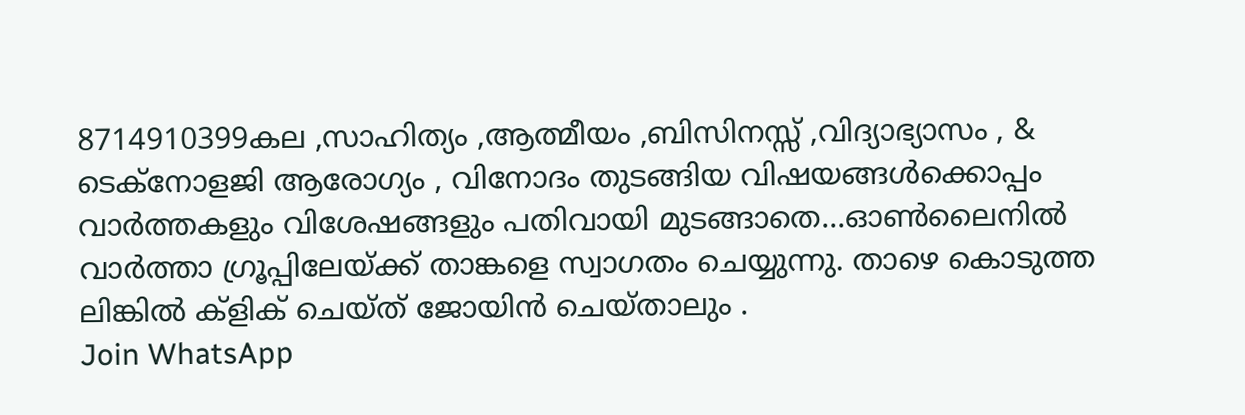8714910399കല ,സാഹിത്യം ,ആത്മീയം ,ബിസിനസ്സ് ,വിദ്യാഭ്യാസം , & ടെക്നോളജി ആരോഗ്യം , വിനോദം തുടങ്ങിയ വിഷയങ്ങൾക്കൊപ്പം വാർത്തകളും വിശേഷങ്ങളും പതിവായി മുടങ്ങാതെ...ഓൺലൈനിൽ വാർത്താ ഗ്രൂപ്പിലേയ്ക്ക് താങ്കളെ സ്വാഗതം ചെയ്യുന്നു. താഴെ കൊടുത്ത ലിങ്കിൽ ക്ളിക് ചെയ്ത് ജോയിൻ ചെയ്താലും .
Join WhatsApp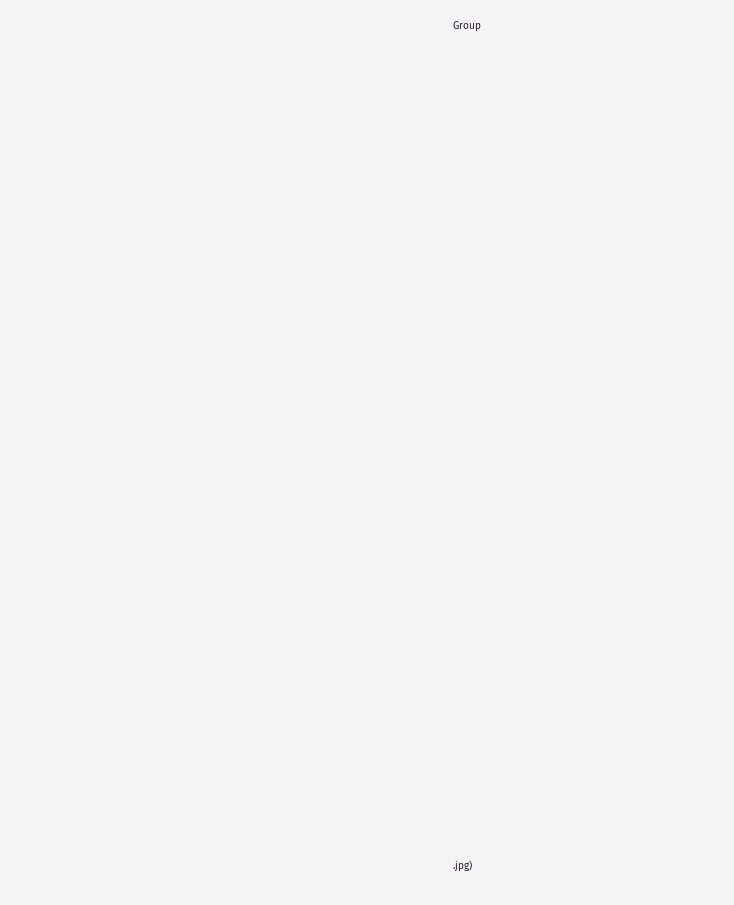Group























































.jpg)